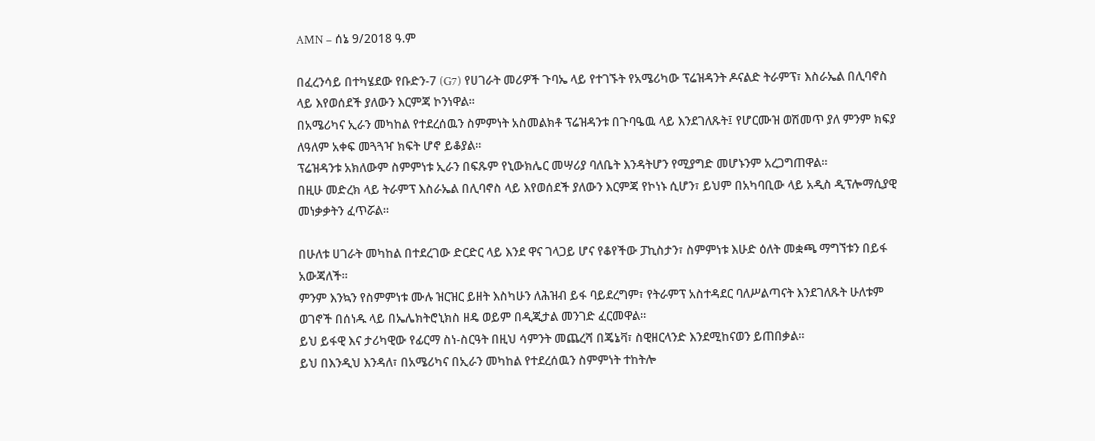AMN – ሰኔ 9/2018 ዓ.ም

በፈረንሳይ በተካሄደው የቡድን-7 (G7) የሀገራት መሪዎች ጉባኤ ላይ የተገኙት የአሜሪካው ፕሬዝዳንት ዶናልድ ትራምፕ፣ እስራኤል በሊባኖስ ላይ እየወሰደች ያለውን እርምጃ ኮንነዋል፡፡
በአሜሪካና ኢራን መካከል የተደረሰዉን ስምምነት አስመልክቶ ፕሬዝዳንቱ በጉባዔዉ ላይ እንደገለጹት፤ የሆርሙዝ ወሽመጥ ያለ ምንም ክፍያ ለዓለም አቀፍ መጓጓዣ ክፍት ሆኖ ይቆያል።
ፕሬዝዳንቱ አክለውም ስምምነቱ ኢራን በፍጹም የኒውክሌር መሣሪያ ባለቤት እንዳትሆን የሚያግድ መሆኑንም አረጋግጠዋል።
በዚሁ መድረክ ላይ ትራምፕ እስራኤል በሊባኖስ ላይ እየወሰደች ያለውን እርምጃ የኮነኑ ሲሆን፣ ይህም በአካባቢው ላይ አዲስ ዲፕሎማሲያዊ መነቃቃትን ፈጥሯል።

በሁለቱ ሀገራት መካከል በተደረገው ድርድር ላይ እንደ ዋና ገላጋይ ሆና የቆየችው ፓኪስታን፣ ስምምነቱ እሁድ ዕለት መቋጫ ማግኘቱን በይፋ አውጃለች።
ምንም እንኳን የስምምነቱ ሙሉ ዝርዝር ይዘት እስካሁን ለሕዝብ ይፋ ባይደረግም፣ የትራምፕ አስተዳደር ባለሥልጣናት እንደገለጹት ሁለቱም ወገኖች በሰነዱ ላይ በኤሌክትሮኒክስ ዘዴ ወይም በዲጂታል መንገድ ፈርመዋል።
ይህ ይፋዊ እና ታሪካዊው የፊርማ ስነ-ስርዓት በዚህ ሳምንት መጨረሻ በጄኔቫ፣ ስዊዘርላንድ እንደሚከናወን ይጠበቃል።
ይህ በእንዲህ እንዳለ፣ በአሜሪካና በኢራን መካከል የተደረሰዉን ስምምነት ተከትሎ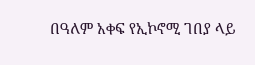በዓለም አቀፍ የኢኮኖሚ ገበያ ላይ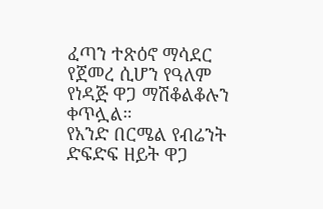ፈጣን ተጽዕኖ ማሳደር የጀመረ ሲሆን የዓለም የነዳጅ ዋጋ ማሽቆልቆሉን ቀጥሏል።
የአንድ በርሜል የብሬንት ድፍድፍ ዘይት ዋጋ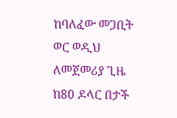ከባለፈው መጋቢት ወር ወዲህ ለመጀመሪያ ጊዜ ከ80 ዶላር በታች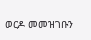ወርዶ መመዝገቡን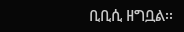ቢቢሲ ዘግቧል፡፡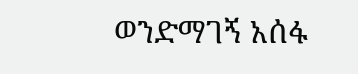ወንድማገኝ አሰፋ